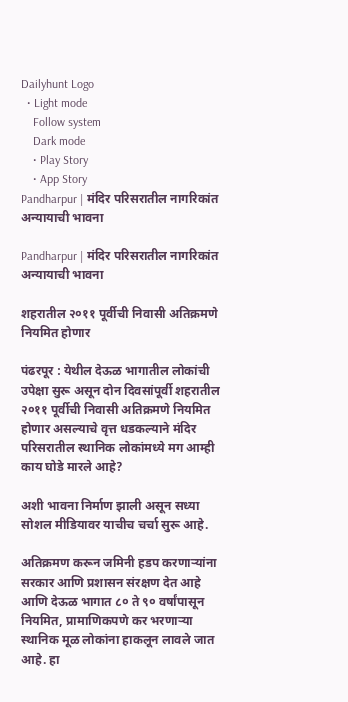Dailyhunt Logo
  • Light mode
    Follow system
    Dark mode
    • Play Story
    • App Story
Pandharpur | मंदिर परिसरातील नागरिकांत अन्यायाची भावना

Pandharpur | मंदिर परिसरातील नागरिकांत अन्यायाची भावना

शहरातील २०११ पूर्वीची निवासी अतिक्रमणे नियमित होणार

पंढरपूर : येथील देऊळ भागातील लोकांची उपेक्षा सुरू असून दोन दिवसांपूर्वी शहरातील २०११ पूर्वीची निवासी अतिक्रमणे नियमित होणार असल्याचे वृत्त धडकल्याने मंदिर परिसरातील स्थानिक लोकांमध्ये मग आम्ही काय घोडे मारले आहे?

अशी भावना निर्माण झाली असून सध्या सोशल मीडियावर याचीच चर्चा सुरू आहे.

अतिक्रमण करून जमिनी हडप करणाऱ्यांना सरकार आणि प्रशासन संरक्षण देत आहे आणि देऊळ भागात ८० ते ९० वर्षांपासून नियमित, प्रामाणिकपणे कर भरणाऱ्या स्थानिक मूळ लोकांना हाकलून लावले जात आहे. हा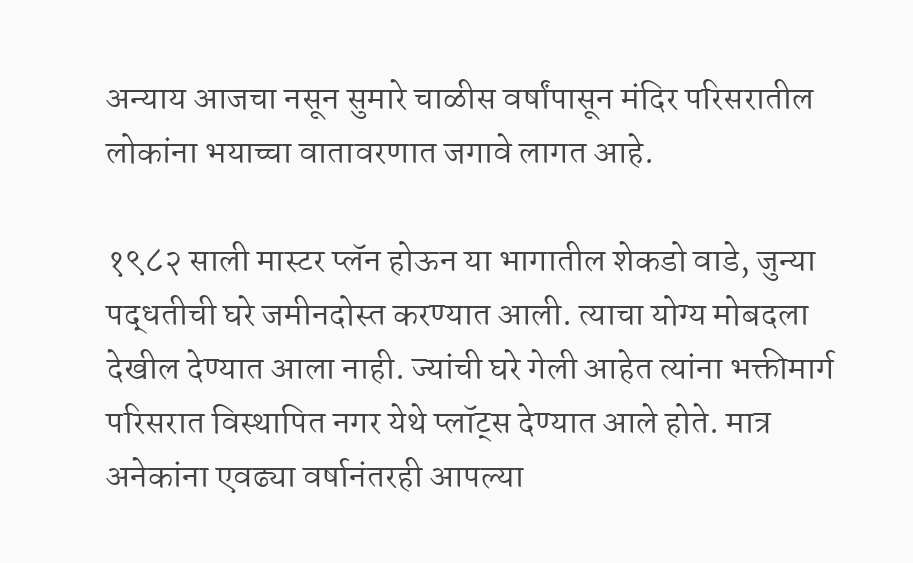अन्याय आजचा नसून सुमारे चाळीस वर्षांपासून मंदिर परिसरातील लोकांना भयाच्चा वातावरणात जगावे लागत आहे.

१९८२ साली मास्टर प्लॅन होऊन या भागातील शेकडो वाडे, जुन्या पद्धतीची घरे जमीनदोस्त करण्यात आली. त्याचा योग्य मोबदला देखील देण्यात आला नाही. ज्यांची घरे गेली आहेत त्यांना भक्तीमार्ग परिसरात विस्थापित नगर येथे प्लॉट्स देण्यात आले होते. मात्र अनेकांना एवढ्या वर्षानंतरही आपल्या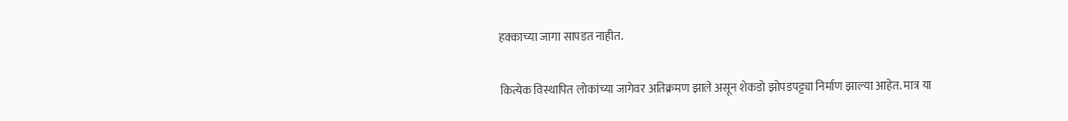हक्काच्या जागा सापडत नाहीत.

कित्येक विस्थापित लोकांच्या जागेवर अतिक्रमण झाले असून शेकडो झोपडपट्ट्या निर्माण झाल्या आहेत. मात्र या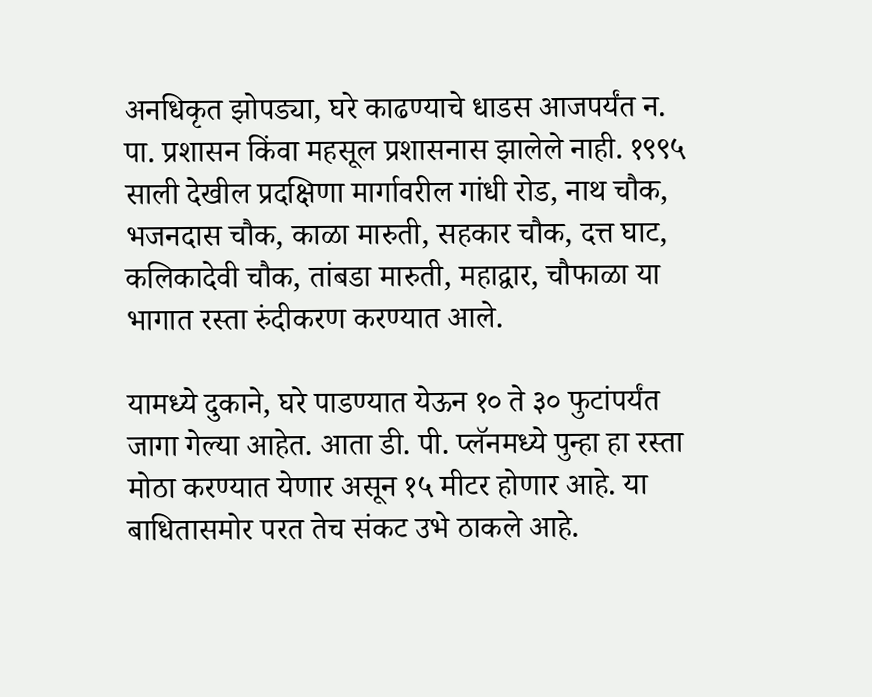अनधिकृत झोपड्या, घरे काढण्याचे धाडस आजपर्यंत न. पा. प्रशासन किंवा महसूल प्रशासनास झालेले नाही. १९९५ साली देखील प्रदक्षिणा मार्गावरील गांधी रोड, नाथ चौक, भजनदास चौक, काळा मारुती, सहकार चौक, दत्त घाट, कलिकादेवी चौक, तांबडा मारुती, महाद्वार, चौफाळा या भागात रस्ता रुंदीकरण करण्यात आले.

यामध्ये दुकाने, घरे पाडण्यात येऊन १० ते ३० फुटांपर्यंत जागा गेल्या आहेत. आता डी. पी. प्लॅनमध्ये पुन्हा हा रस्ता मोठा करण्यात येणार असून १५ मीटर होणार आहे. या बाधितासमोर परत तेच संकट उभे ठाकले आहे.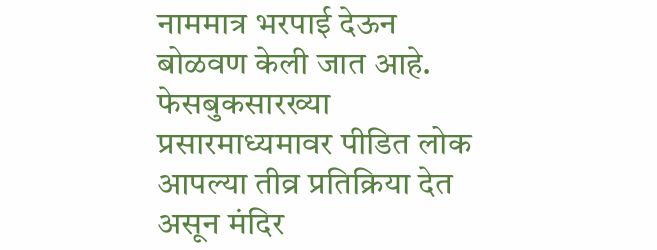नाममात्र भरपाई देऊन बोळवण केली जात आहे. फेसबुकसारख्या प्रसारमाध्यमावर पीडित लोक आपल्या तीव्र प्रतिक्रिया देत असून मंदिर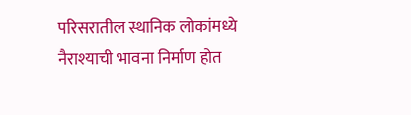परिसरातील स्थानिक लोकांमध्ये नैराश्याची भावना निर्माण होत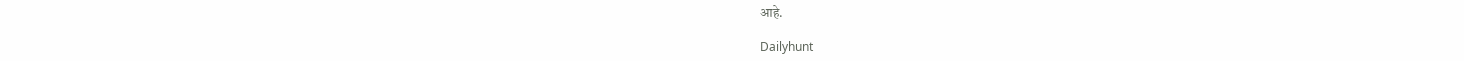आहे.

Dailyhunt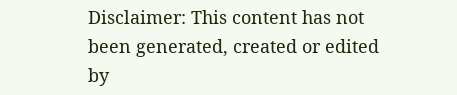Disclaimer: This content has not been generated, created or edited by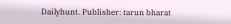Dailyhunt. Publisher: tarun bharat